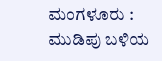ಮಂಗಳೂರು : ಮುಡಿಪು ಬಳಿಯ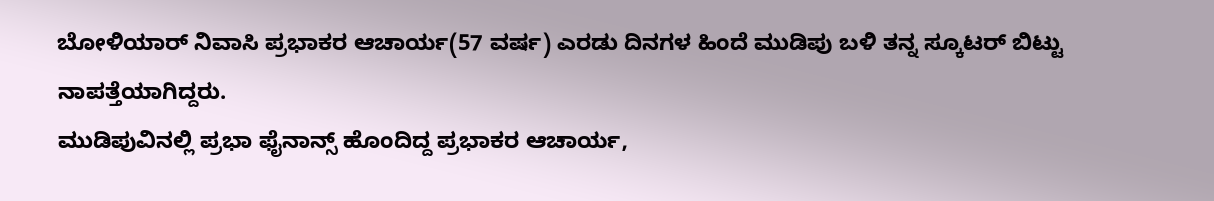ಬೋಳಿಯಾರ್ ನಿವಾಸಿ ಪ್ರಭಾಕರ ಆಚಾರ್ಯ(57 ವರ್ಷ) ಎರಡು ದಿನಗಳ ಹಿಂದೆ ಮುಡಿಪು ಬಳಿ ತನ್ನ ಸ್ಕೂಟರ್ ಬಿಟ್ಟು ನಾಪತ್ತೆಯಾಗಿದ್ದರು.
ಮುಡಿಪುವಿನಲ್ಲಿ ಪ್ರಭಾ ಫೈನಾನ್ಸ್ ಹೊಂದಿದ್ದ ಪ್ರಭಾಕರ ಆಚಾರ್ಯ,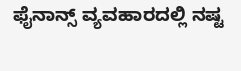ಫೈನಾನ್ಸ್ ವ್ಯವಹಾರದಲ್ಲಿ ನಷ್ಟ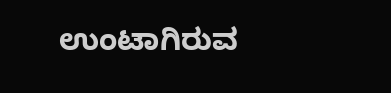ಉಂಟಾಗಿರುವ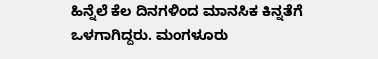ಹಿನ್ನೆಲೆ ಕೆಲ ದಿನಗಳಿಂದ ಮಾನಸಿಕ ಕಿನ್ನತೆಗೆ ಒಳಗಾಗಿದ್ದರು. ಮಂಗಳೂರು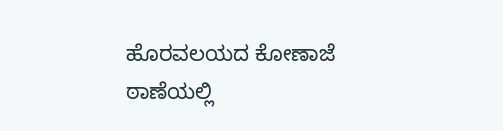ಹೊರವಲಯದ ಕೋಣಾಜೆ ಠಾಣೆಯಲ್ಲಿ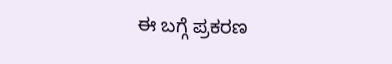ಈ ಬಗ್ಗೆ ಪ್ರಕರಣ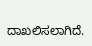ದಾಖಲಿಸಲಾಗಿದೆ.